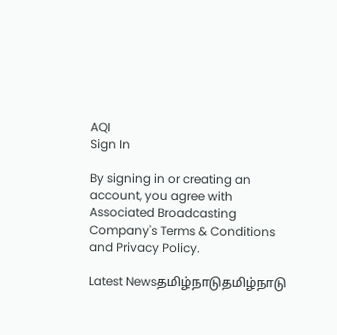AQI
Sign In

By signing in or creating an account, you agree with Associated Broadcasting Company's Terms & Conditions and Privacy Policy.

Latest Newsதமிழ்நாடுதமிழ்நாடு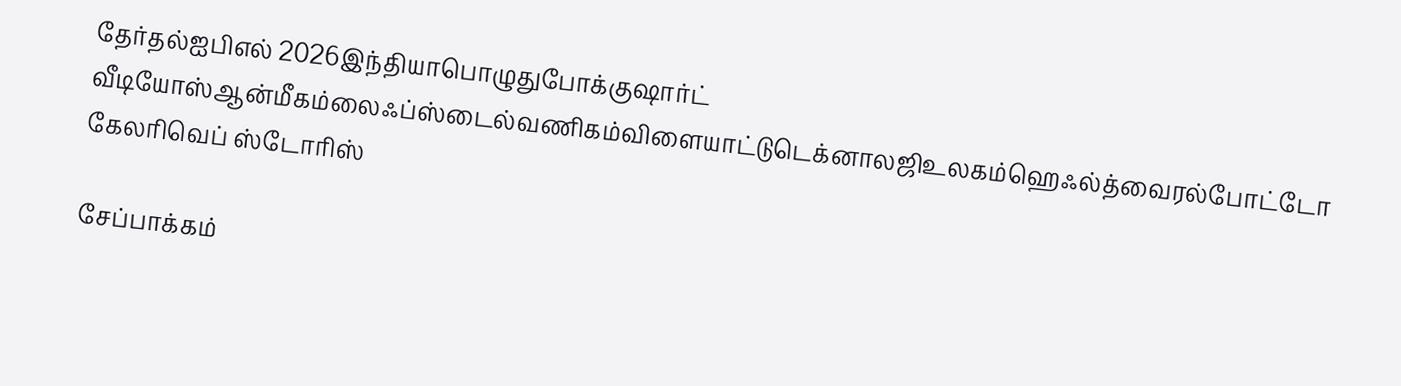தேர்தல்ஐபிஎல் 2026இந்தியாபொழுதுபோக்குஷார்ட் வீடியோஸ்ஆன்மீகம்லைஃப்ஸ்டைல்வணிகம்விளையாட்டுடெக்னாலஜிஉலகம்ஹெஃல்த்வைரல்போட்டோ கேலரிவெப் ஸ்டோரிஸ்

சேப்பாக்கம்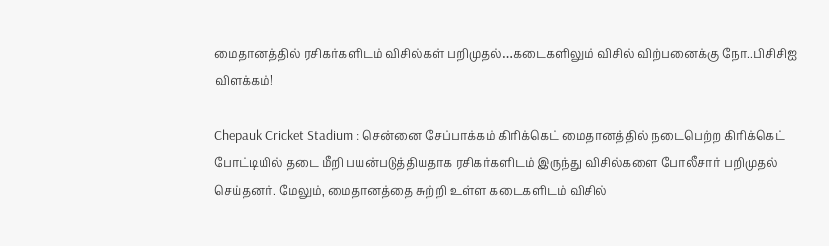மைதானத்தில் ரசிகர்களிடம் விசில்கள் பறிமுதல்…கடைகளிலும் விசில் விற்பனைக்கு நோ..பிசிசிஐ விளக்கம்!

Chepauk Cricket Stadium : சென்னை சேப்பாக்கம் கிரிக்கெட் மைதானத்தில் நடைபெற்ற கிரிக்கெட் போட்டியில் தடை மீறி பயன்படுத்தியதாக ரசிகர்களிடம் இருந்து விசில்களை போலீசார் பறிமுதல் செய்தனர். மேலும், மைதானத்தை சுற்றி உள்ள கடைகளிடம் விசில்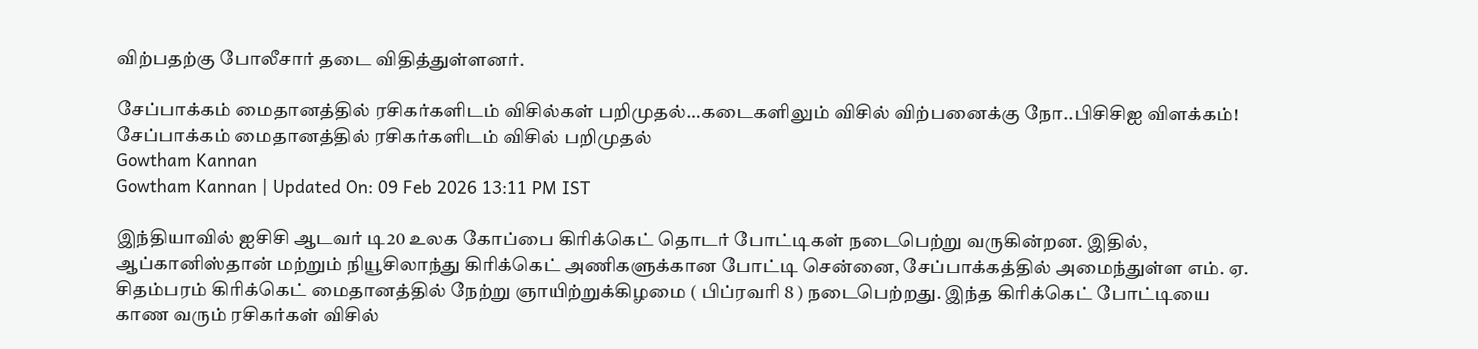விற்பதற்கு போலீசார் தடை விதித்துள்ளனர்.

சேப்பாக்கம் மைதானத்தில் ரசிகர்களிடம் விசில்கள் பறிமுதல்…கடைகளிலும் விசில் விற்பனைக்கு நோ..பிசிசிஐ விளக்கம்!
சேப்பாக்கம் மைதானத்தில் ரசிகர்களிடம் விசில் பறிமுதல்
Gowtham Kannan
Gowtham Kannan | Updated On: 09 Feb 2026 13:11 PM IST

இந்தியாவில் ஐசிசி ஆடவர் டி20 உலக கோப்பை கிரிக்கெட் தொடர் போட்டிகள் நடைபெற்று வருகின்றன. இதில், ஆப்கானிஸ்தான் மற்றும் நியூசிலாந்து கிரிக்கெட் அணிகளுக்கான போட்டி சென்னை, சேப்பாக்கத்தில் அமைந்துள்ள எம். ஏ. சிதம்பரம் கிரிக்கெட் மைதானத்தில் நேற்று ஞாயிற்றுக்கிழமை ( பிப்ரவரி 8 ) நடைபெற்றது. இந்த கிரிக்கெட் போட்டியை காண வரும் ரசிகர்கள் விசில்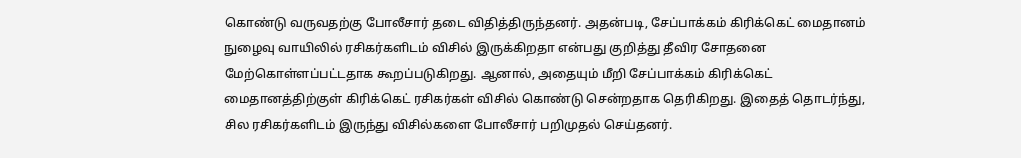கொண்டு வருவதற்கு போலீசார் தடை விதித்திருந்தனர். அதன்படி, சேப்பாக்கம் கிரிக்கெட் மைதானம் நுழைவு வாயிலில் ரசிகர்களிடம் விசில் இருக்கிறதா என்பது குறித்து தீவிர சோதனை மேற்கொள்ளப்பட்டதாக கூறப்படுகிறது. ஆனால், அதையும் மீறி சேப்பாக்கம் கிரிக்கெட் மைதானத்திற்குள் கிரிக்கெட் ரசிகர்கள் விசில் கொண்டு சென்றதாக தெரிகிறது. இதைத் தொடர்ந்து, சில ரசிகர்களிடம் இருந்து விசில்களை போலீசார் பறிமுதல் செய்தனர்.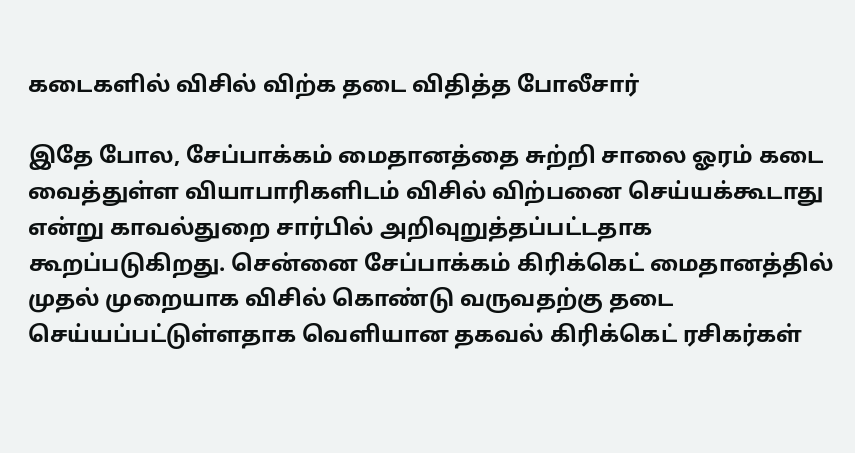கடைகளில் விசில் விற்க தடை விதித்த போலீசார்

இதே போல, சேப்பாக்கம் மைதானத்தை சுற்றி சாலை ஓரம் கடை வைத்துள்ள வியாபாரிகளிடம் விசில் விற்பனை செய்யக்கூடாது என்று காவல்துறை சார்பில் அறிவுறுத்தப்பட்டதாக கூறப்படுகிறது. சென்னை சேப்பாக்கம் கிரிக்கெட் மைதானத்தில் முதல் முறையாக விசில் கொண்டு வருவதற்கு தடை செய்யப்பட்டுள்ளதாக வெளியான தகவல் கிரிக்கெட் ரசிகர்கள்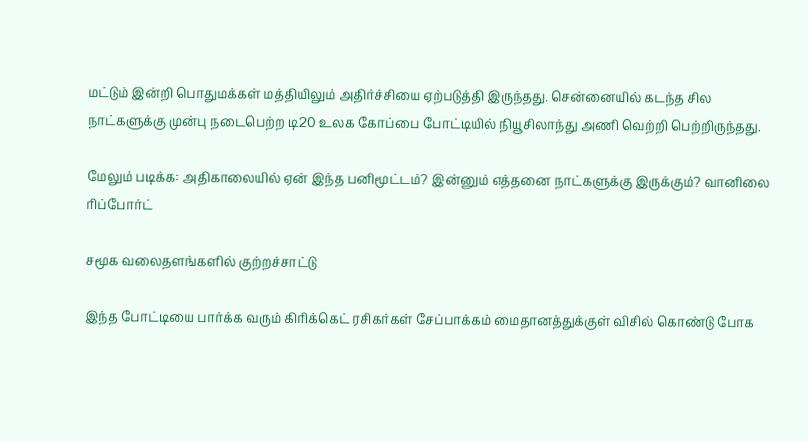மட்டும் இன்றி பொதுமக்கள் மத்தியிலும் அதிர்ச்சியை ஏற்படுத்தி இருந்தது. சென்னையில் கடந்த சில நாட்களுக்கு முன்பு நடைபெற்ற டி20 உலக கோப்பை போட்டியில் நியூசிலாந்து அணி வெற்றி பெற்றிருந்தது.

மேலும் படிக்க: அதிகாலையில் ஏன் இந்த பனிமூட்டம்? இன்னும் எத்தனை நாட்களுக்கு இருக்கும்? வானிலை ரிப்போர்ட்

சமூக வலைதளங்களில் குற்றச்சாட்டு

இந்த போட்டியை பார்க்க வரும் கிரிக்கெட் ரசிகர்கள் சேப்பாக்கம் மைதானத்துக்குள் விசில் கொண்டு போக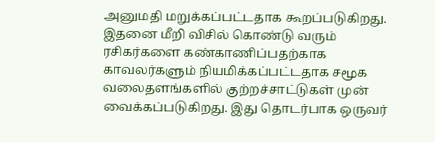அனுமதி மறுக்கப்பட்டதாக கூறப்படுகிறது. இதனை மீறி விசில் கொண்டு வரும் ரசிகர்களை கண்காணிப்பதற்காக காவலர்களும் நியமிக்கப்பட்டதாக சமூக வலைதளங்களில் குற்றச்சாட்டுகள் முன் வைக்கப்படுகிறது. இது தொடர்பாக ஒருவர்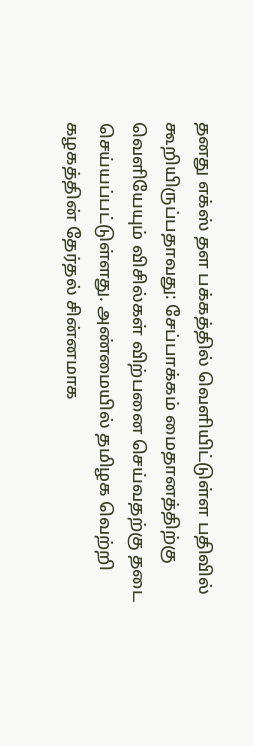தனது எக்ஸ் தள பக்கத்தில் வெளியிட்டுள்ள பதிவில் கூறியிருப்பதாவது: சேப்பாக்கம் மைதானத்திற்கு வெளியேயும் விசில்கள் விற்பனை செய்வதற்கு தடை செய்யப்பட்டுள்ளது. அண்மையில் தமிழக வெற்றி கழகத்தின் தேர்தல் சின்னமாக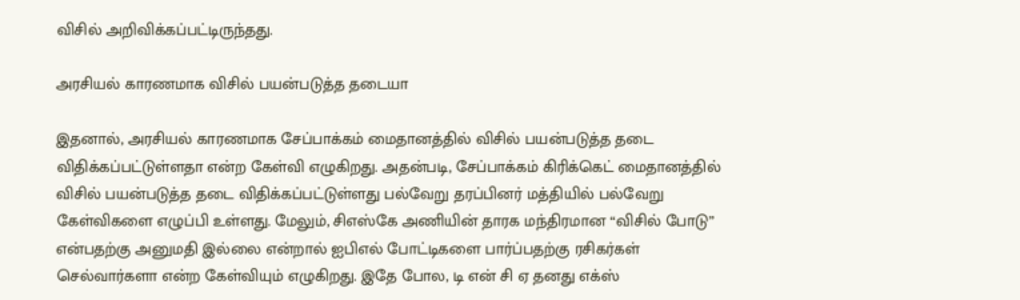விசில் அறிவிக்கப்பட்டிருந்தது.

அரசியல் காரணமாக விசில் பயன்படுத்த தடையா

இதனால், அரசியல் காரணமாக சேப்பாக்கம் மைதானத்தில் விசில் பயன்படுத்த தடை விதிக்கப்பட்டுள்ளதா என்ற கேள்வி எழுகிறது. அதன்படி, சேப்பாக்கம் கிரிக்கெட் மைதானத்தில் விசில் பயன்படுத்த தடை விதிக்கப்பட்டுள்ளது பல்வேறு தரப்பினர் மத்தியில் பல்வேறு கேள்விகளை எழுப்பி உள்ளது. மேலும், சிஎஸ்கே அணியின் தாரக மந்திரமான “விசில் போடு” என்பதற்கு அனுமதி இல்லை என்றால் ஐபிஎல் போட்டிகளை பார்ப்பதற்கு ரசிகர்கள் செல்வார்களா என்ற கேள்வியும் எழுகிறது. இதே போல, டி என் சி ஏ தனது எக்ஸ்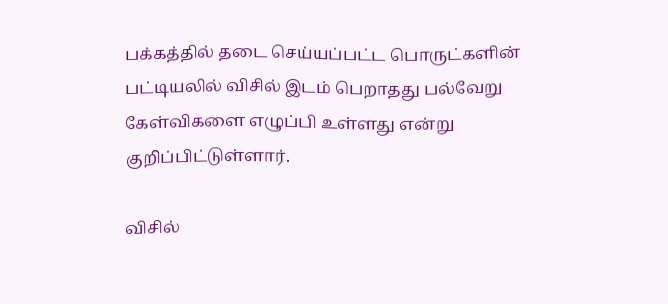பக்கத்தில் தடை செய்யப்பட்ட பொருட்களின் பட்டியலில் விசில் இடம் பெறாதது பல்வேறு கேள்விகளை எழுப்பி உள்ளது என்று குறிப்பிட்டுள்ளார்.

விசில்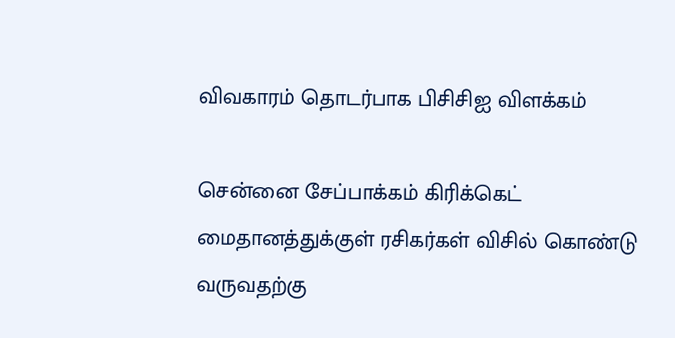விவகாரம் தொடர்பாக பிசிசிஐ விளக்கம்

சென்னை சேப்பாக்கம் கிரிக்கெட் மைதானத்துக்குள் ரசிகர்கள் விசில் கொண்டு வருவதற்கு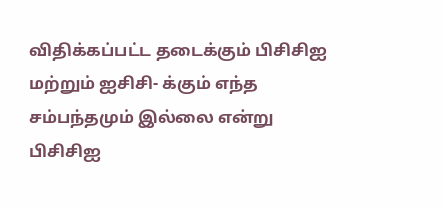விதிக்கப்பட்ட தடைக்கும் பிசிசிஐ மற்றும் ஐசிசி- க்கும் எந்த சம்பந்தமும் இல்லை என்று பிசிசிஐ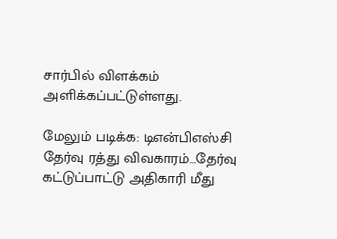சார்பில் விளக்கம் அளிக்கப்பட்டுள்ளது.

மேலும் படிக்க: டிஎன்பிஎஸ்சி தேர்வு ரத்து விவகாரம்…தேர்வு கட்டுப்பாட்டு அதிகாரி மீது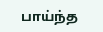பாய்ந்த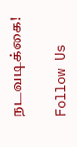நடவடிக்கை!

Follow Us